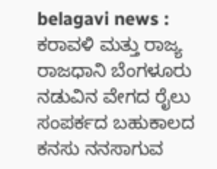belagavi news :
ಕರಾವಳಿ ಮತ್ತು ರಾಜ್ಯ ರಾಜಧಾನಿ ಬೆಂಗಳೂರು ನಡುವಿನ ವೇಗದ ರೈಲು ಸಂಪರ್ಕದ ಬಹುಕಾಲದ ಕನಸು ನನಸಾಗುವ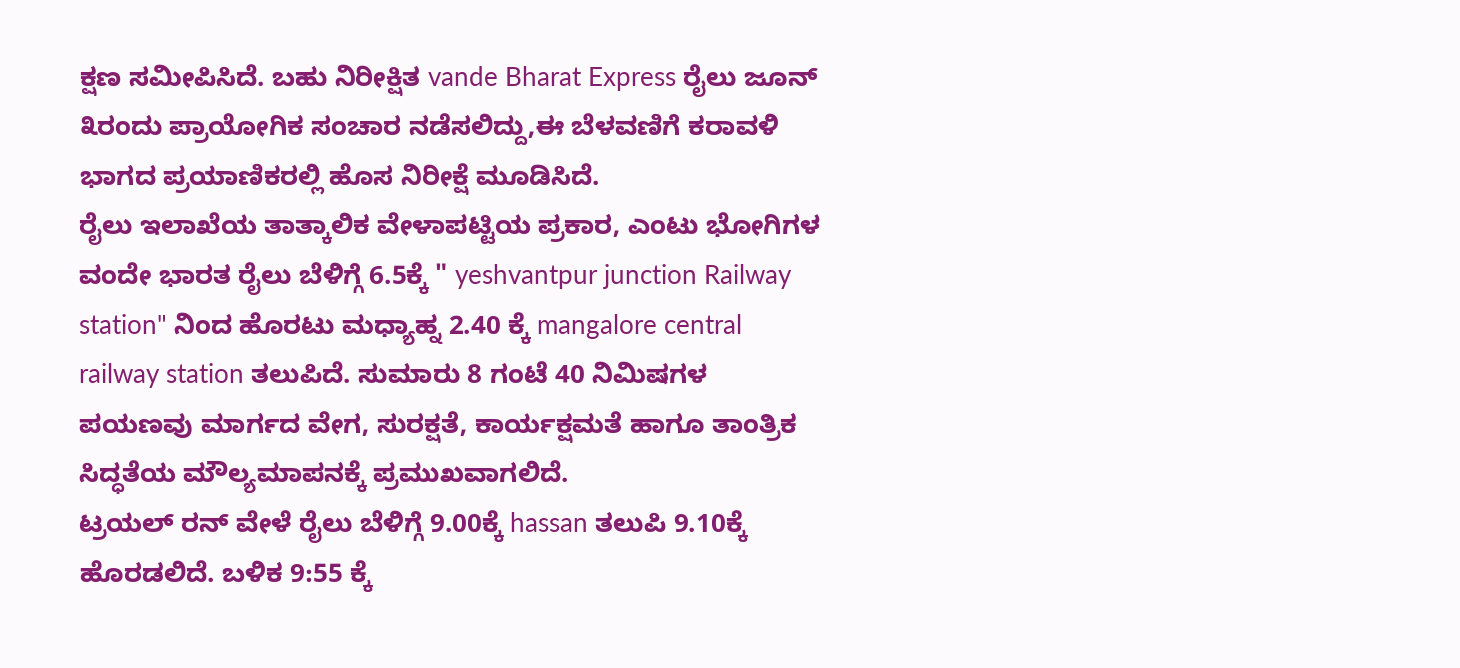ಕ್ಷಣ ಸಮೀಪಿಸಿದೆ. ಬಹು ನಿರೀಕ್ಷಿತ vande Bharat Express ರೈಲು ಜೂನ್ ೩ರಂದು ಪ್ರಾಯೋಗಿಕ ಸಂಚಾರ ನಡೆಸಲಿದ್ದು,ಈ ಬೆಳವಣಿಗೆ ಕರಾವಳಿ ಭಾಗದ ಪ್ರಯಾಣಿಕರಲ್ಲಿ ಹೊಸ ನಿರೀಕ್ಷೆ ಮೂಡಿಸಿದೆ.
ರೈಲು ಇಲಾಖೆಯ ತಾತ್ಕಾಲಿಕ ವೇಳಾಪಟ್ಟಿಯ ಪ್ರಕಾರ, ಎಂಟು ಭೋಗಿಗಳ ವಂದೇ ಭಾರತ ರೈಲು ಬೆಳಿಗ್ಗೆ 6.5ಕ್ಕೆ " yeshvantpur junction Railway station" ನಿಂದ ಹೊರಟು ಮಧ್ಯಾಹ್ನ 2.40 ಕ್ಕೆ mangalore central railway station ತಲುಪಿದೆ. ಸುಮಾರು 8 ಗಂಟೆ 40 ನಿಮಿಷಗಳ ಪಯಣವು ಮಾರ್ಗದ ವೇಗ, ಸುರಕ್ಷತೆ, ಕಾರ್ಯಕ್ಷಮತೆ ಹಾಗೂ ತಾಂತ್ರಿಕ ಸಿದ್ಧತೆಯ ಮೌಲ್ಯಮಾಪನಕ್ಕೆ ಪ್ರಮುಖವಾಗಲಿದೆ.
ಟ್ರಯಲ್ ರನ್ ವೇಳೆ ರೈಲು ಬೆಳಿಗ್ಗೆ 9.00ಕ್ಕೆ hassan ತಲುಪಿ 9.10ಕ್ಕೆ ಹೊರಡಲಿದೆ. ಬಳಿಕ 9:55 ಕ್ಕೆ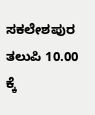ಸಕಲೇಶಪುರ ತಲುಪಿ 10.00 ಕ್ಕೆ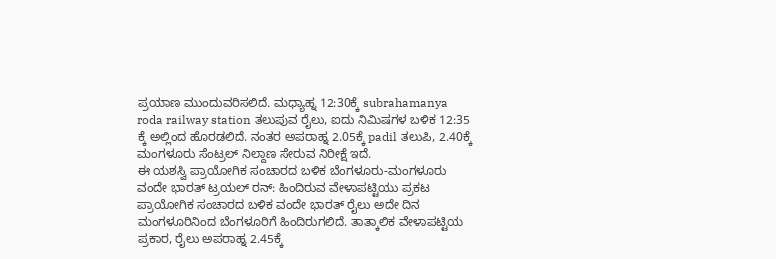ಪ್ರಯಾಣ ಮುಂದುವರಿಸಲಿದೆ. ಮಧ್ಯಾಹ್ನ 12:30ಕ್ಕೆ subrahamanya roda railway station ತಲುಪುವ ರೈಲು, ಐದು ನಿಮಿಷಗಳ ಬಳಿಕ 12:35 ಕ್ಕೆ ಅಲ್ಲಿಂದ ಹೊರಡಲಿದೆ. ನಂತರ ಅಪರಾಹ್ನ 2.05ಕ್ಕೆ padil ತಲುಪಿ, 2.40ಕ್ಕೆ ಮಂಗಳೂರು ಸೆಂಟ್ರಲ್ ನಿಲ್ದಾಣ ಸೇರುವ ನಿರೀಕ್ಷೆ ಇದೆ.
ಈ ಯಶಸ್ವಿ ಪ್ರಾಯೋಗಿಕ ಸಂಚಾರದ ಬಳಿಕ ಬೆಂಗಳೂರು-ಮಂಗಳೂರು ವಂದೇ ಭಾರತ್ ಟ್ರಯಲ್ ರನ್: ಹಿಂದಿರುವ ವೇಳಾಪಟ್ಟಿಯು ಪ್ರಕಟ
ಪ್ರಾಯೋಗಿಕ ಸಂಚಾರದ ಬಳಿಕ ವಂದೇ ಭಾರತ್ ರೈಲು ಅದೇ ದಿನ ಮಂಗಳೂರಿನಿಂದ ಬೆಂಗಳೂರಿಗೆ ಹಿಂದಿರುಗಲಿದೆ. ತಾತ್ಕಾಲಿಕ ವೇಳಾಪಟ್ಟಿಯ ಪ್ರಕಾರ, ರೈಲು ಅಪರಾಹ್ನ 2.45ಕ್ಕೆ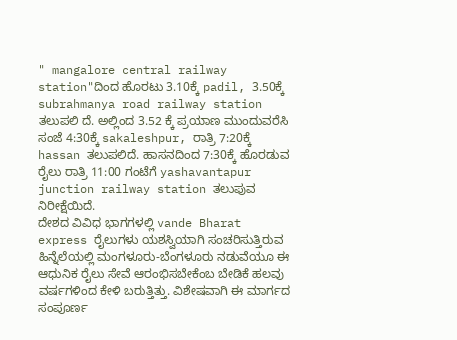" mangalore central railway station"ದಿಂದ ಹೊರಟು 3.10ಕ್ಕೆ padil, 3.50ಕ್ಕೆ subrahmanya road railway station ತಲುಪಲಿ ದೆ. ಅಲ್ಲಿಂದ 3.52 ಕ್ಕೆ ಪ್ರಯಾಣ ಮುಂದುವರೆಸಿ ಸಂಜೆ 4:30ಕ್ಕೆ sakaleshpur, ರಾತ್ರಿ 7:20ಕ್ಕೆ hassan ತಲುಪಲಿದೆ. ಹಾಸನದಿಂದ 7:30ಕ್ಕೆ ಹೊರಡುವ ರೈಲು ರಾತ್ರಿ 11:00 ಗಂಟೆಗೆ yashavantapur junction railway station ತಲುಪುವ ನಿರೀಕ್ಷೆಯಿದೆ.
ದೇಶದ ವಿವಿಧ ಭಾಗಗಳಲ್ಲಿ vande Bharat express ರೈಲುಗಳು ಯಶಸ್ವಿಯಾಗಿ ಸಂಚರಿಸುತ್ತಿರುವ ಹಿನ್ನೆಲೆಯಲ್ಲಿ ಮಂಗಳೂರು-ಬೆಂಗಳೂರು ನಡುವೆಯೂ ಈ ಆಧುನಿಕ ರೈಲು ಸೇವೆ ಆರಂಭಿಸಬೇಕೆಂಬ ಬೇಡಿಕೆ ಹಲವು ವರ್ಷಗಳಿಂದ ಕೇಳಿ ಬರುತ್ತಿತ್ತು. ವಿಶೇಷವಾಗಿ ಈ ಮಾರ್ಗದ ಸಂಪೂರ್ಣ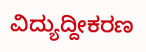ವಿದ್ಯುದ್ದೀಕರಣ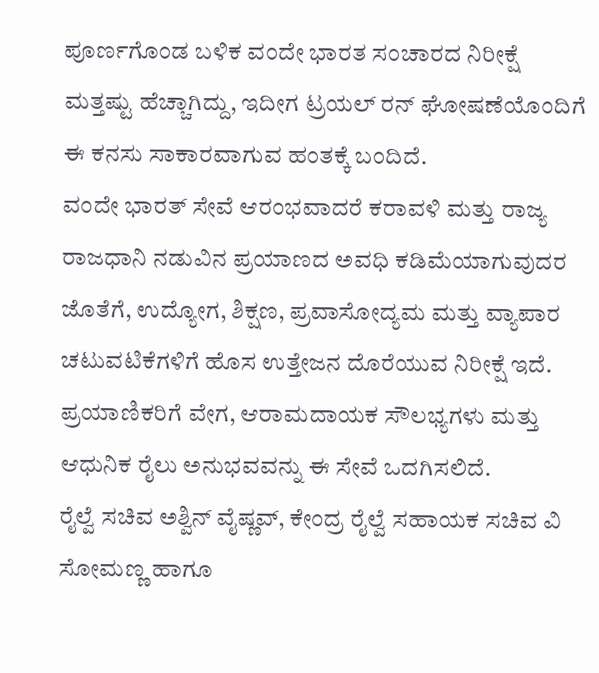ಪೂರ್ಣಗೊಂಡ ಬಳಿಕ ವಂದೇ ಭಾರತ ಸಂಚಾರದ ನಿರೀಕ್ಷೆ ಮತ್ತಷ್ಟು ಹೆಚ್ಚಾಗಿದ್ದು, ಇದೀಗ ಟ್ರಯಲ್ ರನ್ ಘೋಷಣೆಯೊಂದಿಗೆ ಈ ಕನಸು ಸಾಕಾರವಾಗುವ ಹಂತಕ್ಕೆ ಬಂದಿದೆ.
ವಂದೇ ಭಾರತ್ ಸೇವೆ ಆರಂಭವಾದರೆ ಕರಾವಳಿ ಮತ್ತು ರಾಜ್ಯ ರಾಜಧಾನಿ ನಡುವಿನ ಪ್ರಯಾಣದ ಅವಧಿ ಕಡಿಮೆಯಾಗುವುದರ ಜೊತೆಗೆ, ಉದ್ಯೋಗ, ಶಿಕ್ಷಣ, ಪ್ರವಾಸೋದ್ಯಮ ಮತ್ತು ವ್ಯಾಪಾರ ಚಟುವಟಿಕೆಗಳಿಗೆ ಹೊಸ ಉತ್ತೇಜನ ದೊರೆಯುವ ನಿರೀಕ್ಷೆ ಇದೆ. ಪ್ರಯಾಣಿಕರಿಗೆ ವೇಗ, ಆರಾಮದಾಯಕ ಸೌಲಭ್ಯಗಳು ಮತ್ತು ಆಧುನಿಕ ರೈಲು ಅನುಭವವನ್ನು ಈ ಸೇವೆ ಒದಗಿಸಲಿದೆ.
ರೈಲ್ವೆ ಸಚಿವ ಅಶ್ವಿನ್ ವೈಷ್ಣವ್, ಕೇಂದ್ರ ರೈಲ್ವೆ ಸಹಾಯಕ ಸಚಿವ ವಿ ಸೋಮಣ್ಣ ಹಾಗೂ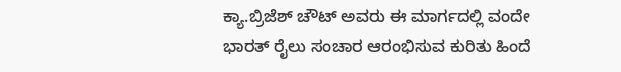ಕ್ಯಾ.ಬ್ರಿಜೆಶ್ ಚೌಟ್ ಅವರು ಈ ಮಾರ್ಗದಲ್ಲಿ ವಂದೇ ಭಾರತ್ ರೈಲು ಸಂಚಾರ ಆರಂಭಿಸುವ ಕುರಿತು ಹಿಂದೆ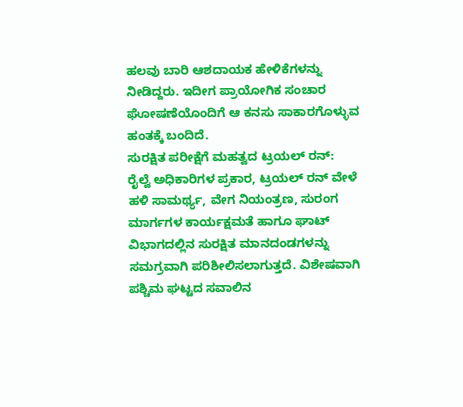ಹಲವು ಬಾರಿ ಆಶದಾಯಕ ಹೇಳಿಕೆಗಳನ್ನು ನೀಡಿದ್ದರು. ಇದೀಗ ಪ್ರಾಯೋಗಿಕ ಸಂಚಾರ ಘೋಷಣೆಯೊಂದಿಗೆ ಆ ಕನಸು ಸಾಕಾರಗೊಳ್ಳುವ ಹಂತಕ್ಕೆ ಬಂದಿದೆ.
ಸುರಕ್ಷಿತ ಪರೀಕ್ಷೆಗೆ ಮಹತ್ವದ ಟ್ರಯಲ್ ರನ್:
ರೈಲ್ವೆ ಅಧಿಕಾರಿಗಳ ಪ್ರಕಾರ, ಟ್ರಯಲ್ ರನ್ ವೇಳೆ ಹಳಿ ಸಾಮರ್ಥ್ಯ, ವೇಗ ನಿಯಂತ್ರಣ, ಸುರಂಗ ಮಾರ್ಗಗಳ ಕಾರ್ಯಕ್ಷಮತೆ ಹಾಗೂ ಘಾಟ್ ವಿಭಾಗದಲ್ಲಿನ ಸುರಕ್ಷಿತ ಮಾನದಂಡಗಳನ್ನು ಸಮಗ್ರವಾಗಿ ಪರಿಶೀಲಿಸಲಾಗುತ್ತದೆ. ವಿಶೇಷವಾಗಿ ಪಶ್ಚಿಮ ಘಟ್ಟದ ಸವಾಲಿನ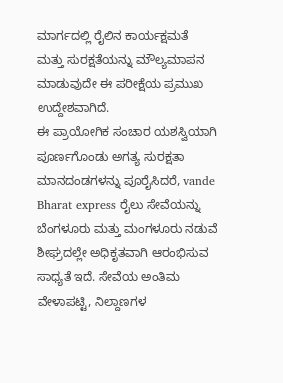ಮಾರ್ಗದಲ್ಲಿ ರೈಲಿನ ಕಾರ್ಯಕ್ಷಮತೆ ಮತ್ತು ಸುರಕ್ಷತೆಯನ್ನು ಮೌಲ್ಯಮಾಪನ ಮಾಡುವುದೇ ಈ ಪರೀಕ್ಷೆಯ ಪ್ರಮುಖ ಉದ್ದೇಶವಾಗಿದೆ.
ಈ ಪ್ರಾಯೋಗಿಕ ಸಂಚಾರ ಯಶಸ್ವಿಯಾಗಿ ಪೂರ್ಣಗೊಂಡು ಅಗತ್ಯ ಸುರಕ್ಷತಾ ಮಾನದಂಡಗಳನ್ನು ಪೂರೈಸಿದರೆ, vande Bharat express ರೈಲು ಸೇವೆಯನ್ನು ಬೆಂಗಳೂರು ಮತ್ತು ಮಂಗಳೂರು ನಡುವೆ ಶೀಘ್ರದಲ್ಲೇ ಅಧಿಕೃತವಾಗಿ ಆರಂಭಿಸುವ ಸಾಧ್ಯತೆ ಇದೆ. ಸೇವೆಯ ಅಂತಿಮ ವೇಳಾಪಟ್ಟಿ, ನಿಲ್ದಾಣಗಳ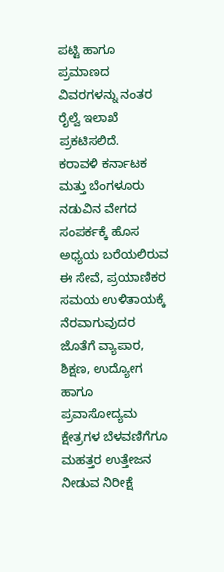ಪಟ್ಟಿ ಹಾಗೂ ಪ್ರಮಾಣದ ವಿವರಗಳನ್ನು ನಂತರ ರೈಲ್ವೆ ಇಲಾಖೆ ಪ್ರಕಟಿಸಲಿದೆ.
ಕರಾವಳಿ ಕರ್ನಾಟಕ ಮತ್ತು ಬೆಂಗಳೂರು ನಡುವಿನ ವೇಗದ ಸಂಪರ್ಕಕ್ಕೆ ಹೊಸ ಅಧ್ಯಯ ಬರೆಯಲಿರುವ ಈ ಸೇವೆ, ಪ್ರಯಾಣಿಕರ ಸಮಯ ಉಳಿತಾಯಕ್ಕೆ ನೆರವಾಗುವುದರ ಜೊತೆಗೆ ವ್ಯಾಪಾರ, ಶಿಕ್ಷಣ, ಉದ್ಯೋಗ ಹಾಗೂ ಪ್ರವಾಸೋದ್ಯಮ ಕ್ಷೇತ್ರಗಳ ಬೆಳವಣಿಗೆಗೂ ಮಹತ್ತರ ಉತ್ತೇಜನ ನೀಡುವ ನಿರೀಕ್ಷೆ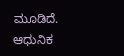ಮೂಡಿದೆ. ಆಧುನಿಕ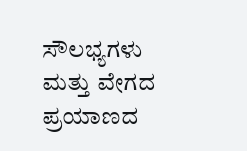ಸೌಲಭ್ಯಗಳು ಮತ್ತು ವೇಗದ ಪ್ರಯಾಣದ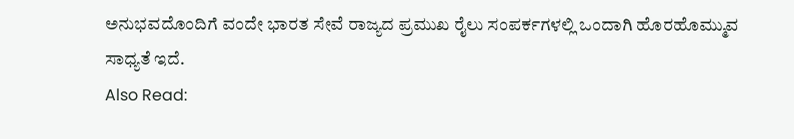ಅನುಭವದೊಂದಿಗೆ ವಂದೇ ಭಾರತ ಸೇವೆ ರಾಜ್ಯದ ಪ್ರಮುಖ ರೈಲು ಸಂಪರ್ಕಗಳಲ್ಲಿ ಒಂದಾಗಿ ಹೊರಹೊಮ್ಮುವ ಸಾಧ್ಯತೆ ಇದೆ.
Also Read: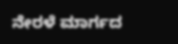ನೇರಳೆ ಮಾರ್ಗದ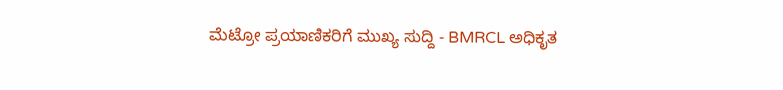ಮೆಟ್ರೋ ಪ್ರಯಾಣಿಕರಿಗೆ ಮುಖ್ಯ ಸುದ್ದಿ - BMRCL ಅಧಿಕೃತ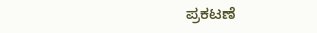ಪ್ರಕಟಣೆ